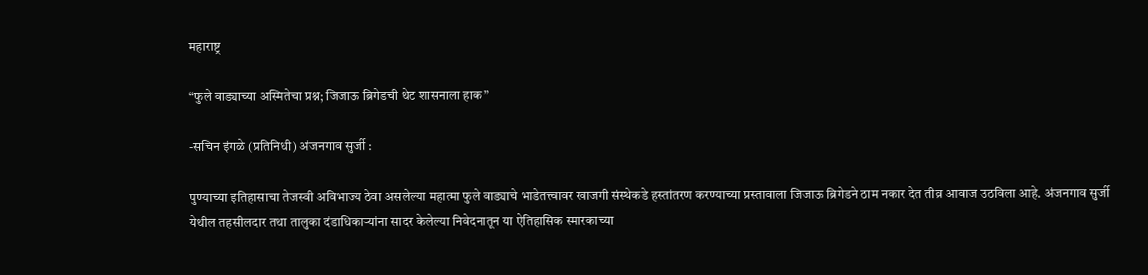महाराष्ट्र

“फुले वाड्याच्या अस्मितेचा प्रश्न; जिजाऊ ब्रिगेडची थेट शासनाला हाक”

-सचिन इंगळे (प्रतिनिधी) अंजनगाव सुर्जी :

पुण्याच्या इतिहासाचा तेजस्वी अविभाज्य ठेवा असलेल्या महात्मा फुले वाड्याचे भाडेतत्त्वावर खाजगी संस्थेकडे हस्तांतरण करण्याच्या प्रस्तावाला जिजाऊ ब्रिगेडने ठाम नकार देत तीव्र आवाज उठविला आहे. अंजनगाव सुर्जी येथील तहसीलदार तथा तालुका दंडाधिकाऱ्यांना सादर केलेल्या निवेदनातून या ऐतिहासिक स्मारकाच्या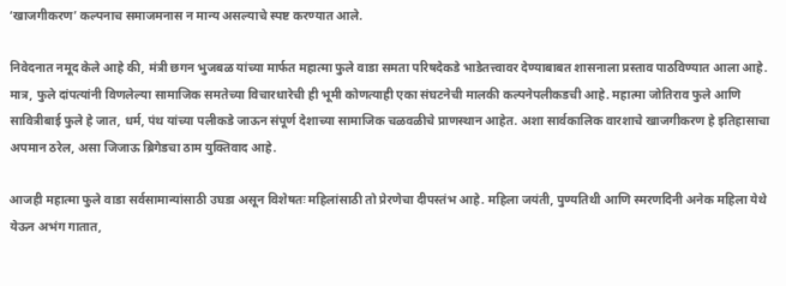‘खाजगीकरण’ कल्पनाच समाजमनास न मान्य असल्याचे स्पष्ट करण्यात आले.

निवेदनात नमूद केले आहे की, मंत्री छगन भुजबळ यांच्या मार्फत महात्मा फुले वाडा समता परिषदेकडे भाडेतत्त्वावर देण्याबाबत शासनाला प्रस्ताव पाठविण्यात आला आहे. मात्र, फुले दांपत्यांनी विणलेल्या सामाजिक समतेच्या विचारधारेची ही भूमी कोणत्याही एका संघटनेची मालकी कल्पनेपलीकडची आहे. महात्मा जोतिराव फुले आणि सावित्रीबाई फुले हे जात, धर्म, पंथ यांच्या पलीकडे जाऊन संपूर्ण देशाच्या सामाजिक चळवळीचे प्राणस्थान आहेत. अशा सार्वकालिक वारशाचे खाजगीकरण हे इतिहासाचा अपमान ठरेल, असा जिजाऊ ब्रिगेडचा ठाम युक्तिवाद आहे.

आजही महात्मा फुले वाडा सर्वसामान्यांसाठी उघडा असून विशेषतः महिलांसाठी तो प्रेरणेचा दीपस्तंभ आहे. महिला जयंती, पुण्यतिथी आणि स्मरणदिनी अनेक महिला येथे येऊन अभंग गातात,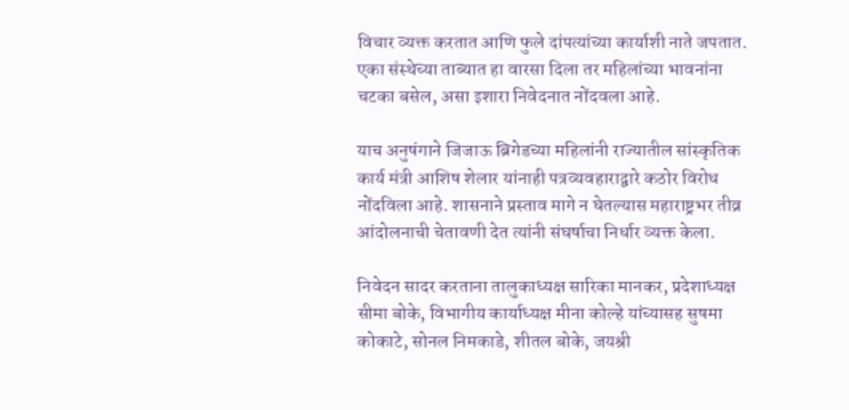विचार व्यक्त करतात आणि फुले दांपत्यांच्या कार्याशी नाते जपतात. एका संस्थेच्या ताब्यात हा वारसा दिला तर महिलांच्या भावनांना चटका बसेल, असा इशारा निवेदनात नोंदवला आहे.

याच अनुषंगाने जिजाऊ ब्रिगेडच्या महिलांनी राज्यातील सांस्कृतिक कार्य मंत्री आशिष शेलार यांनाही पत्रव्यवहाराद्वारे कठोर विरोध नोंदविला आहे. शासनाने प्रस्ताव मागे न घेतल्यास महाराष्ट्रभर तीव्र आंदोलनाची चेतावणी देत त्यांनी संघर्षाचा निर्धार व्यक्त केला.

निवेदन सादर करताना तालुकाध्यक्ष सारिका मानकर, प्रदेशाध्यक्ष सीमा बोके, विभागीय कार्याध्यक्ष मीना कोल्हे यांच्यासह सुषमा कोकाटे, सोनल निमकाडे, शीतल बोके, जयश्री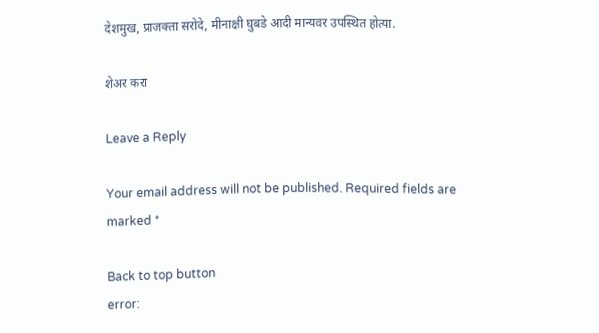देशमुख, प्राजक्ता सरोदे, मीनाक्षी घुबडे आदी मान्यवर उपस्थित होत्या.

शेअर करा

Leave a Reply

Your email address will not be published. Required fields are marked *

Back to top button
error: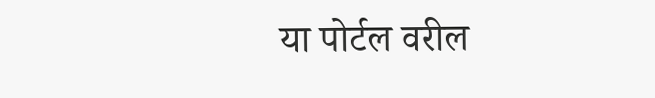या पोर्टल वरील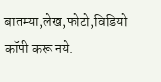बातम्या,लेख,फोटो,विडियो कॉपी करू नये.